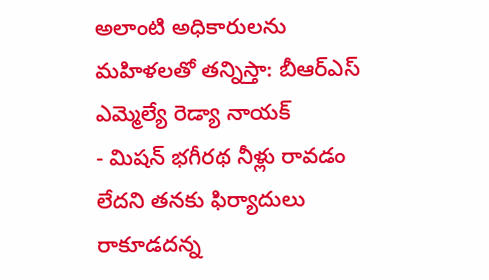అలాంటి అధికారులను మహిళలతో తన్నిస్తా: బీఆర్ఎస్ ఎమ్మెల్యే రెడ్యా నాయక్
- మిషన్ భగీరథ నీళ్లు రావడం లేదని తనకు ఫిర్యాదులు రాకూడదన్న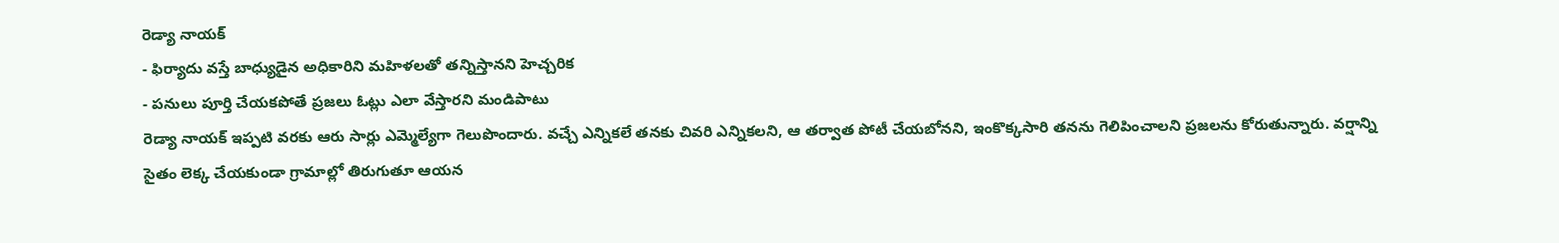రెడ్యా నాయక్
- ఫిర్యాదు వస్తే బాధ్యుడైన అధికారిని మహిళలతో తన్నిస్తానని హెచ్చరిక
- పనులు పూర్తి చేయకపోతే ప్రజలు ఓట్లు ఎలా వేస్తారని మండిపాటు
రెడ్యా నాయక్ ఇప్పటి వరకు ఆరు సార్లు ఎమ్మెల్యేగా గెలుపొందారు. వచ్చే ఎన్నికలే తనకు చివరి ఎన్నికలని, ఆ తర్వాత పోటీ చేయబోనని, ఇంకొక్కసారి తనను గెలిపించాలని ప్రజలను కోరుతున్నారు. వర్షాన్ని సైతం లెక్క చేయకుండా గ్రామాల్లో తిరుగుతూ ఆయన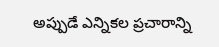అప్పుడే ఎన్నికల ప్రచారాన్ని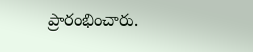ప్రారంభించారు.